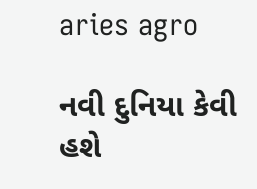aries agro

નવી દુનિયા કેવી હશે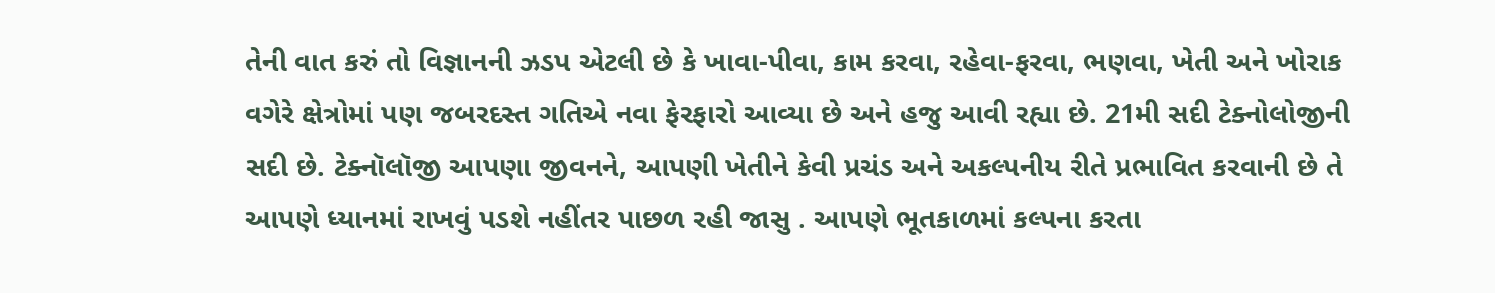તેની વાત કરું તો વિજ્ઞાનની ઝડપ એટલી છે કે ખાવા-પીવા, કામ કરવા, રહેવા-ફરવા, ભણવા, ખેતી અને ખોરાક વગેરે ક્ષેત્રોમાં પણ જબરદસ્ત ગતિએ નવા ફેરફારો આવ્યા છે અને હજુ આવી રહ્યા છે. 21મી સદી ટેક્નોલોજીની સદી છે. ટેક્નૉલૉજી આપણા જીવનને, આપણી ખેતીને કેવી પ્રચંડ અને અકલ્પનીય રીતે પ્રભાવિત કરવાની છે તે આપણે ધ્યાનમાં રાખવું પડશે નહીંતર પાછળ રહી જાસુ . આપણે ભૂતકાળમાં કલ્પના કરતા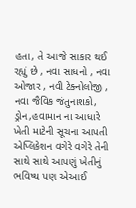હતા, તે આજે સાકાર થઈ રહ્યું છે , નવા સાધનો , નવા ઓજાર , નવી ટેક્નોલોજી , નવા જૈવિક જંતુનાશકો, ડ્રોન,હવામાન ના આધારે ખેતી માટેની સૂચના આપતી એપ્લિકેશન વગેરે વગેરે તેની સાથે સાથે આપણું ખેતીનું ભવિષ્ય પણ એઆઈ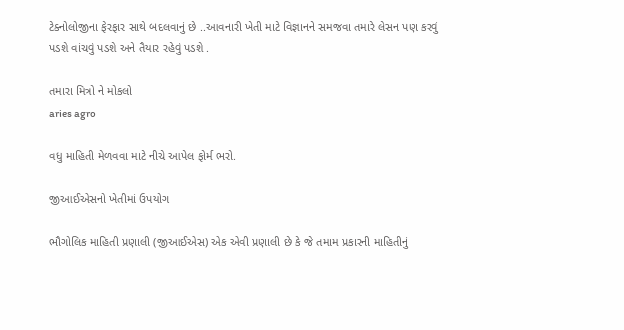ટેક્નોલોજીના ફેરફાર સાથે બદલવાનું છે ..આવનારી ખેતી માટે વિજ્ઞાનને સમજવા તમારે લેસન પણ કરવું પડશે વાંચવું પડશે અને તૈયાર રહેવું પડશે .

તમારા મિત્રો ને મોકલો
aries agro

વધુ માહિતી મેળવવા માટે નીચે આપેલ ફોર્મ ભરો.

જીઆઈએસનો ખેતીમાં ઉપયોગ

ભૌગોલિક માહિતી પ્રણાલી (જીઆઈએસ) એક એવી પ્રણાલી છે કે જે તમામ પ્રકારની માહિતીનું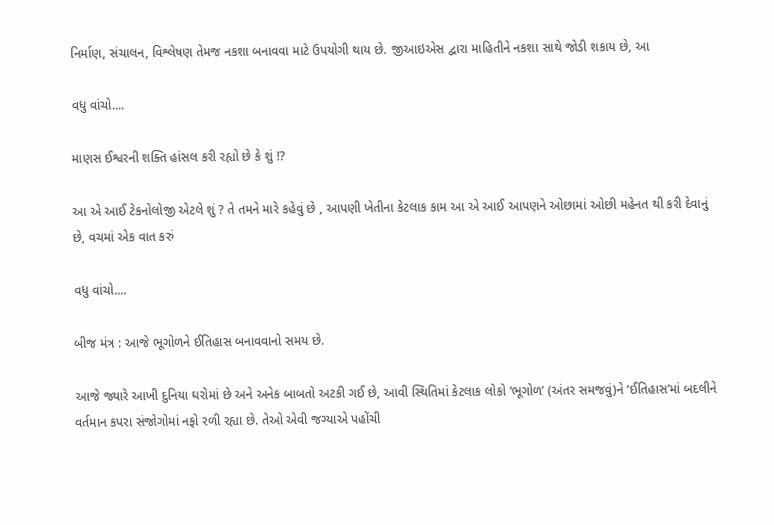નિર્માણ, સંચાલન, વિશ્લેષણ તેમજ નકશા બનાવવા માટે ઉપયોગી થાય છે. જીઆઇએસ દ્વારા માહિતીને નકશા સાથે જોડી શકાય છે, આ

વધુ વાંચો....

માણસ ઈશ્વરની શક્તિ હાંસલ કરી રહ્યો છે કે શું !?

આ એ આઈ ટેકનોલોજી એટલે શું ? તે તમને મારે કહેવું છે , આપણી ખેતીના કેટલાક કામ આ એ આઈ આપણને ઓછામાં ઓછી મહેનત થી કરી દેવાનું છે, વચમાં એક વાત કરું

વધુ વાંચો....

બીજ મંત્ર : આજે ભૂગોળને ઈતિહાસ બનાવવાનો સમય છે.

આજે જ્યારે આખી દુનિયા ઘરોમાં છે અને અનેક બાબતો અટકી ગઈ છે, આવી સ્થિતિમાં કેટલાક લોકો ‘ભૂગોળ’ (અંતર સમજવું)ને ‘ઈતિહાસ’માં બદલીને વર્તમાન કપરા સંજોગોમાં નફો રળી રહ્યા છે. તેઓ એવી જગ્યાએ પહોંચી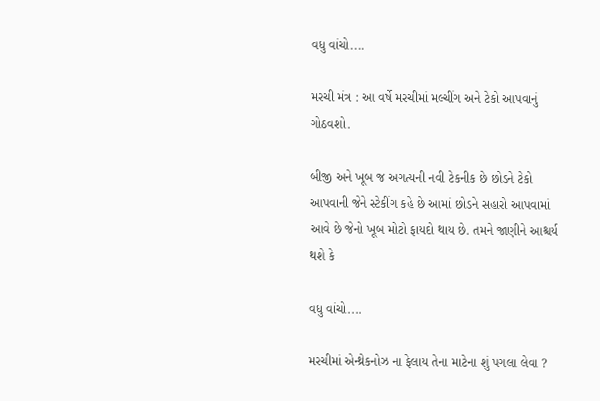વધુ વાંચો....

મરચી મંત્ર : આ વર્ષે મરચીમાં મલ્ચીંગ અને ટેકો આપવાનું ગોઠવશો.

બીજી અને ખૂબ જ અગત્યની નવી ટેકનીક છે છોડને ટેકો આપવાની જેને સ્ટેકીંગ કહે છે આમાં છોડને સહારો આપવામાં આવે છે જેનો ખૂબ મોટો ફાયદો થાય છે. તમને જાણીને આશ્ચર્ય થશે કે

વધુ વાંચો....

મરચીમાં એન્થ્રેકનોઝ ના ફેલાય તેના માટેના શું પગલા લેવા ?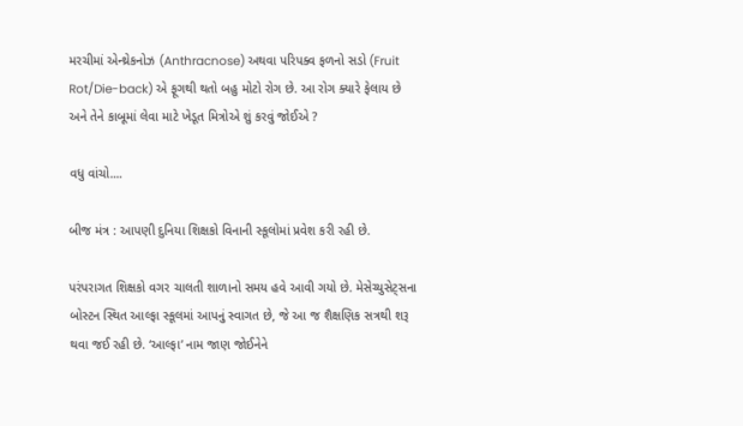મરચીમાં એન્થ્રેકનોઝ (Anthracnose) અથવા પરિપક્વ ફળનો સડો (Fruit Rot/Die-back) એ ફૂગથી થતો બહુ મોટો રોગ છે. આ રોગ ક્યારે ફેલાય છે અને તેને કાબૂમાં લેવા માટે ખેડૂત મિત્રોએ શું કરવું જોઈએ ?

વધુ વાંચો....

બીજ મંત્ર : આપણી દુનિયા શિક્ષકો વિનાની સ્કૂલોમાં પ્રવેશ કરી રહી છે.

પરંપરાગત શિક્ષકો વગર ચાલતી શાળાનો સમય હવે આવી ગયો છે. મેસેચ્યુસેટ્સના બોસ્ટન સ્થિત આલ્ફા સ્કૂલમાં આપનું સ્વાગત છે, જે આ જ શૈક્ષણિક સત્રથી શરૂ થવા જઈ રહી છે. ‘આલ્ફા’ નામ જાણ જોઈનેને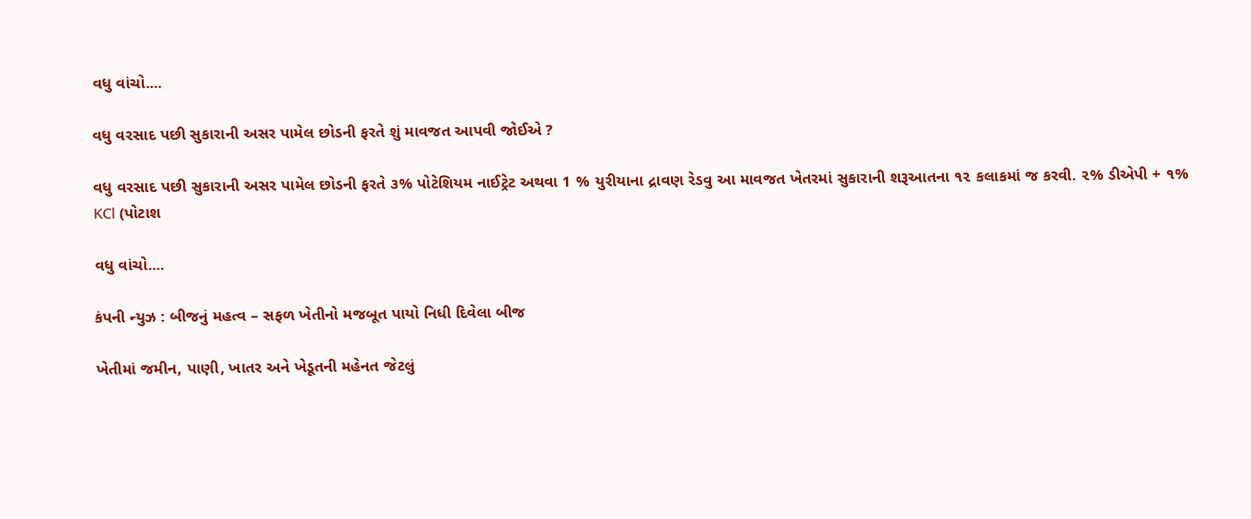વધુ વાંચો....

વધુ વરસાદ પછી સુકારાની અસર પામેલ છોડની ફરતે શું માવજત આપવી જોઈએ ?

વધુ વરસાદ પછી સુકારાની અસર પામેલ છોડની ફરતે ૩% પોટેશિયમ નાઈટ્રેટ અથવા 1 % યુરીયાના દ્રાવણ રેડવુ આ માવજત ખેતરમાં સુકારાની શરૂઆતના ૧૨ કલાકમાં જ કરવી. ૨% ડીએપી + ૧% KCl (પોટાશ

વધુ વાંચો....

કંપની ન્યુઝ : બીજનું મહત્વ – સફળ ખેતીનો મજબૂત પાયો નિધી દિવેલા બીજ

ખેતીમાં જમીન, પાણી, ખાતર અને ખેડૂતની મહેનત જેટલું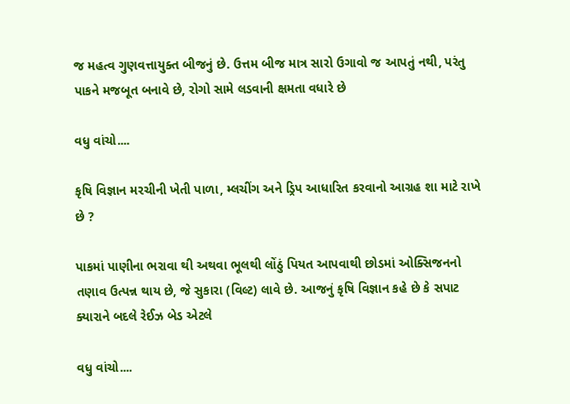જ મહત્વ ગુણવત્તાયુક્ત બીજનું છે. ઉત્તમ બીજ માત્ર સારો ઉગાવો જ આપતું નથી, પરંતુ પાકને મજબૂત બનાવે છે, રોગો સામે લડવાની ક્ષમતા વધારે છે

વધુ વાંચો....

કૃષિ વિજ્ઞાન મરચીની ખેતી પાળા, મ્લચીંગ અને ડ્રિપ આધારિત કરવાનો આગ્રહ શા માટે રાખે છે ?

પાકમાં પાણીના ભરાવા થી અથવા ભૂલથી લોંઠું પિયત આપવાથી છોડમાં ઓક્સિજનનો તણાવ ઉત્પન્ન થાય છે, જે સુકારા (વિલ્ટ) લાવે છે. આજનું કૃષિ વિજ્ઞાન કહે છે કે સપાટ ક્યારાને બદલે રેઈઝ બેડ એટલે

વધુ વાંચો....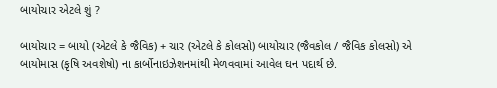બાયોચાર એટલે શું ?

બાયોચાર = બાયો (એટલે કે જૈવિક) + ચાર (એટલે કે કોલસો) બાયોચાર (જૈવકોલ / જૈવિક કોલસો) એ બાયોમાસ (કૃષિ અવશેષો) ના કાર્બોનાઇઝેશનમાંથી મેળવવામાં આવેલ ઘન પદાર્થ છે.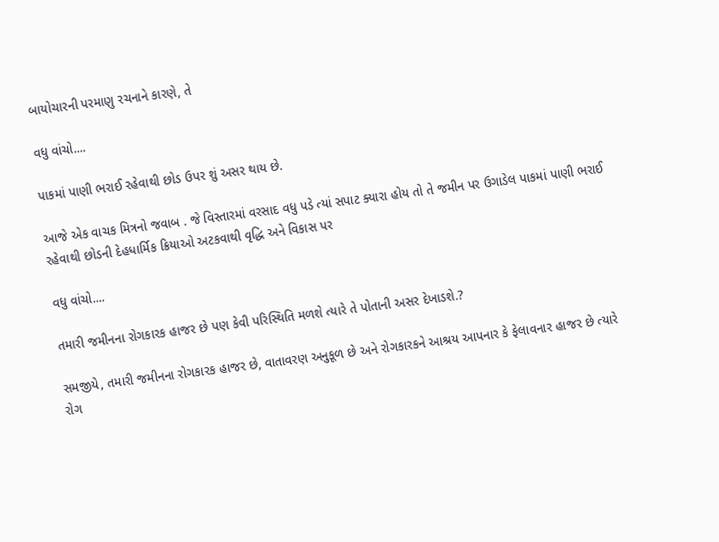બાયોચારની પરમાણુ રચનાને કારણે, તે

વધુ વાંચો....

પાકમાં પાણી ભરાઈ રહેવાથી છોડ ઉપર શું અસર થાય છે.

આજે એક વાચક મિત્રનો જવાબ . જે વિસ્તારમાં વરસાદ વધુ પડે ત્યાં સપાટ ક્યારા હોય તો તે જમીન પર ઉગાડેલ પાકમાં પાણી ભરાઈ રહેવાથી છોડની દેહધાર્મિક ક્રિયાઓ અટકવાથી વૃદ્ધિ અને વિકાસ પર

વધુ વાંચો....

તમારી જમીનના રોગકારક હાજર છે પણ કેવી પરિસ્થિતિ મળશે ત્યારે તે પોતાની અસર દેખાડશે.?

સમજીયે, તમારી જમીનના રોગકારક હાજર છે, વાતાવરણ અનુકૂળ છે અને રોગકારકને આશ્રય આપનાર કે ફેલાવનાર હાજર છે ત્યારે રોગ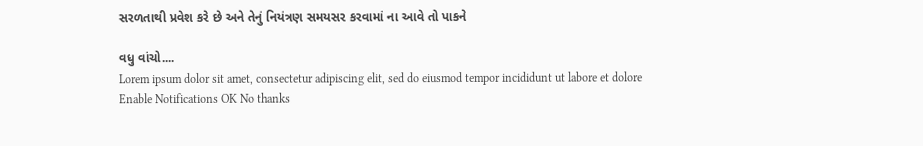સરળતાથી પ્રવેશ કરે છે અને તેનું નિયંત્રણ સમયસર કરવામાં ના આવે તો પાકને

વધુ વાંચો....
Lorem ipsum dolor sit amet, consectetur adipiscing elit, sed do eiusmod tempor incididunt ut labore et dolore
Enable Notifications OK No thanks